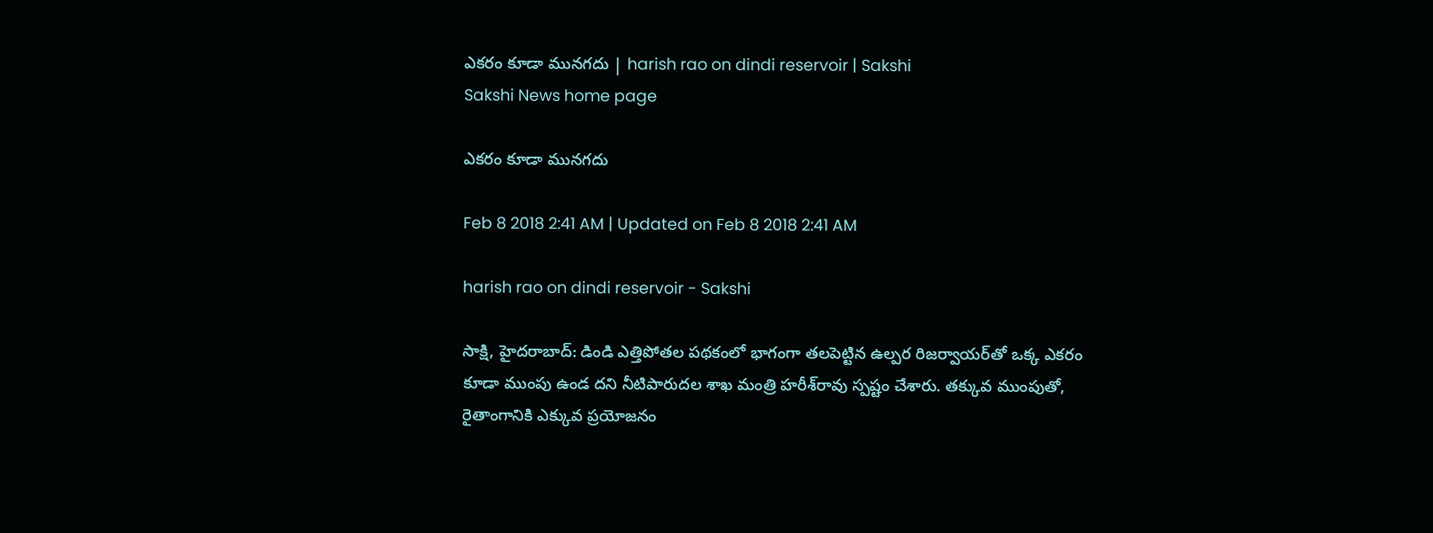ఎకరం కూడా మునగదు | harish rao on dindi reservoir | Sakshi
Sakshi News home page

ఎకరం కూడా మునగదు

Feb 8 2018 2:41 AM | Updated on Feb 8 2018 2:41 AM

harish rao on dindi reservoir - Sakshi

సాక్షి, హైదరాబాద్‌: డిండి ఎత్తిపోతల పథకంలో భాగంగా తలపెట్టిన ఉల్పర రిజర్వాయర్‌తో ఒక్క ఎకరం కూడా ముంపు ఉండ దని నీటిపారుదల శాఖ మంత్రి హరీశ్‌రావు స్పష్టం చేశారు. తక్కువ ముంపుతో, రైతాంగానికి ఎక్కువ ప్రయోజనం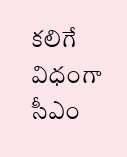కలిగే విధంగా సీఎం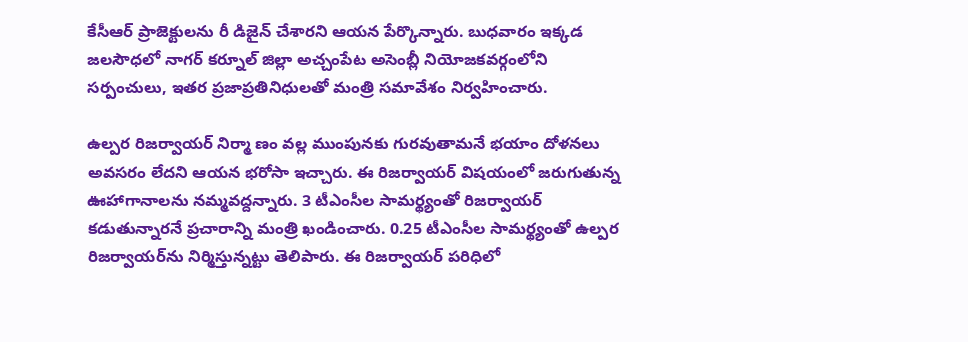కేసీఆర్‌ ప్రాజెక్టులను రీ డిజైన్‌ చేశారని ఆయన పేర్కొన్నారు. బుధవారం ఇక్కడ జలసౌధలో నాగర్‌ కర్నూల్‌ జిల్లా అచ్చంపేట అసెంబ్లీ నియోజకవర్గంలోని సర్పంచులు, ఇతర ప్రజాప్రతినిధులతో మంత్రి సమావేశం నిర్వహించారు.

ఉల్పర రిజర్వాయర్‌ నిర్మా ణం వల్ల ముంపునకు గురవుతామనే భయాం దోళనలు అవసరం లేదని ఆయన భరోసా ఇచ్చారు. ఈ రిజర్వాయర్‌ విషయంలో జరుగుతున్న ఊహాగానాలను నమ్మవద్దన్నారు. 3 టీఎంసీల సామర్థ్యంతో రిజర్వాయర్‌ కడుతున్నారనే ప్రచారాన్ని మంత్రి ఖండించారు. 0.25 టీఎంసీల సామర్థ్యంతో ఉల్పర రిజర్వాయర్‌ను నిర్మిస్తున్నట్టు తెలిపారు. ఈ రిజర్వాయర్‌ పరిధిలో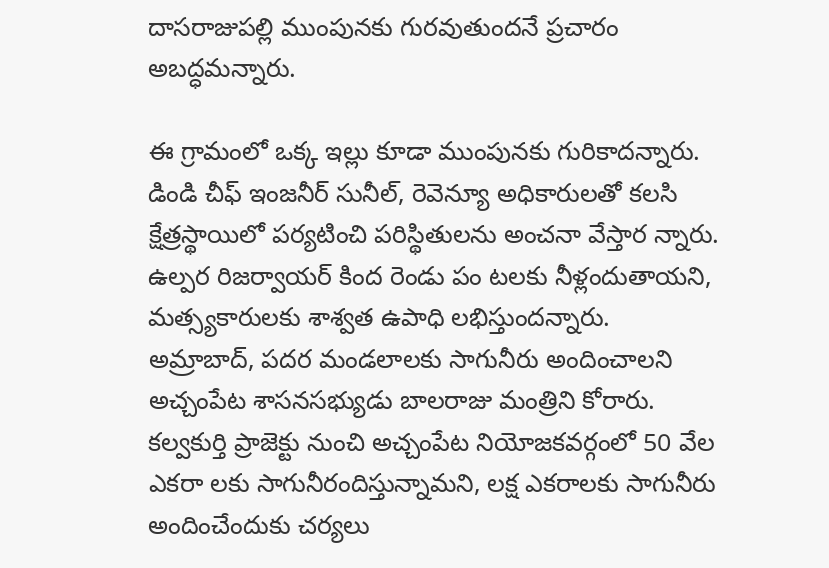దాసరాజుపల్లి ముంపునకు గురవుతుందనే ప్రచారం అబద్ధమన్నారు.

ఈ గ్రామంలో ఒక్క ఇల్లు కూడా ముంపునకు గురికాదన్నారు. డిండి చీఫ్‌ ఇంజనీర్‌ సునీల్, రెవెన్యూ అధికారులతో కలసి క్షేత్రస్థాయిలో పర్యటించి పరిస్థితులను అంచనా వేస్తార న్నారు. ఉల్పర రిజర్వాయర్‌ కింద రెండు పం టలకు నీళ్లందుతాయని, మత్స్యకారులకు శాశ్వత ఉపాధి లభిస్తుందన్నారు. అమ్రాబాద్, పదర మండలాలకు సాగునీరు అందించాలని అచ్చంపేట శాసనసభ్యుడు బాలరాజు మంత్రిని కోరారు. కల్వకుర్తి ప్రాజెక్టు నుంచి అచ్చంపేట నియోజకవర్గంలో 50 వేల ఎకరా లకు సాగునీరందిస్తున్నామని, లక్ష ఎకరాలకు సాగునీరు అందించేందుకు చర్యలు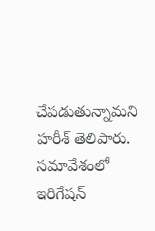చేపడుతున్నామని హరీశ్‌ తెలిపారు. సమావేశంలో ఇరిగేషన్‌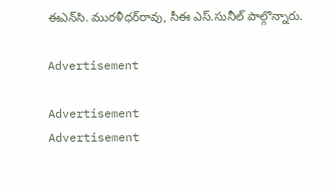ఈఎన్‌సి. మురళీధర్‌రావు, సీఈ ఎస్‌.సునీల్‌ పాల్గొన్నారు.

Advertisement

Advertisement
Advertisement